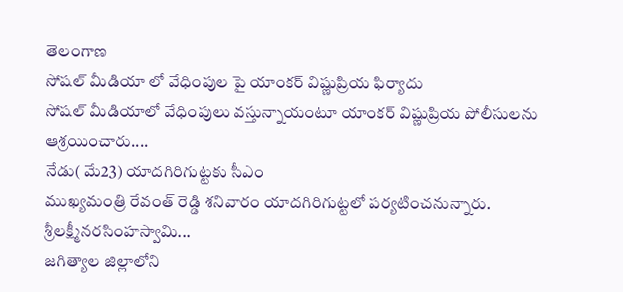తెలంగాణ
సోషల్ మీడియా లో వేధింపుల పై యాంకర్ విష్ణుప్రియ ఫిర్యాదు
సోషల్ మీడియాలో వేధింపులు వస్తున్నాయంటూ యాంకర్ విష్ణుప్రియ పోలీసులను ఆశ్రయించారు....
నేడు( మే23) యాదగిరిగుట్టకు సీఎం
ముఖ్యమంత్రి రేవంత్ రెడ్డి శనివారం యాదగిరిగుట్టలో పర్యటించనున్నారు. శ్రీలక్ష్మీనరసింహస్వామి...
జగిత్యాల జిల్లాలోని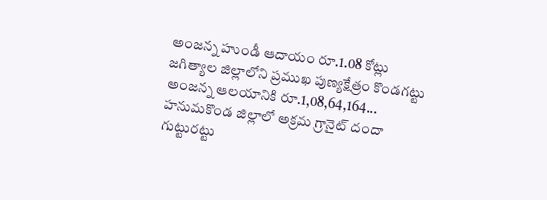అంజన్న హుండీ ఆదాయం రూ.1.08 కోట్లు
జగిత్యాల జిల్లాలోని ప్రముఖ పుణ్యక్షేత్రం కొండగట్టు అంజన్న ఆలయానికి రూ.1,08,64,164...
హనుమకొండ జిల్లాలో అక్రమ గ్రానైట్ దందా గుట్టురట్టు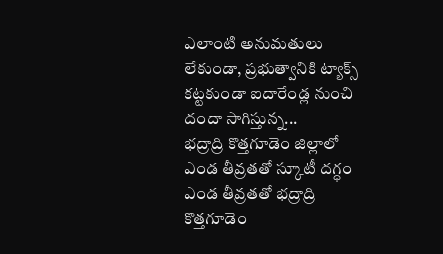ఎలాంటి అనుమతులు లేకుండా, ప్రభుత్వానికి ట్యాక్స్ కట్టకుండా ఐదారేండ్ల నుంచి దందా సాగిస్తున్న...
భద్రాద్రి కొత్తగూడెం జిల్లాలో ఎండ తీవ్రతతో స్కూటీ దగ్ధం
ఎండ తీవ్రతతో భద్రాద్రి కొత్తగూడెం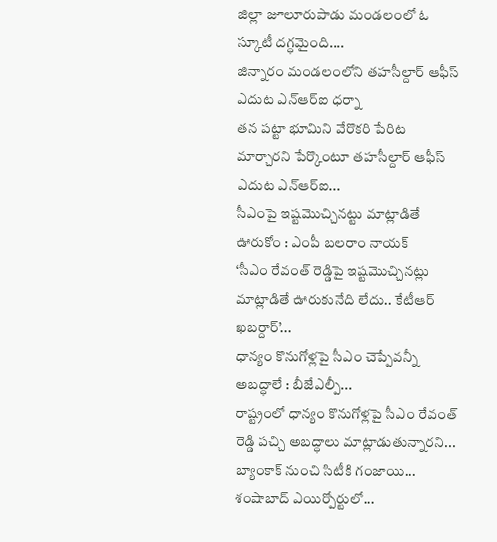జిల్లా జూలూరుపాడు మండలంలో ఓ స్కూటీ దగ్ధమైంది....
జిన్నారం మండలంలోని తహసీల్దార్ ఆఫీస్ ఎదుట ఎన్ఆర్ఐ ధర్నా
తన పట్టా భూమిని వేరొకరి పేరిట మార్చారని పేర్కొంటూ తహసీల్దార్ ఆఫీస్ ఎదుట ఎన్ఆర్ఐ...
సీఎంపై ఇష్టమొచ్చినట్టు మాట్లాడితే ఊరుకోం : ఎంపీ బలరాం నాయక్
‘సీఎం రేవంత్ రెడ్డిపై ఇష్టమొచ్చినట్లు మాట్లాడితే ఊరుకునేది లేదు.. కేటీఆర్ ఖబర్దార్’...
ధాన్యం కొనుగోళ్లపై సీఎం చెప్పేవన్నీ అబద్ధాలే : బీజేఎల్పీ...
రాష్ట్రంలో ధాన్యం కొనుగోళ్లపై సీఎం రేవంత్ రెడ్డి పచ్చి అబద్ధాలు మాట్లాడుతున్నారని...
బ్యాంకాక్ నుంచి సిటీకి గంజాయి... శంషాబాద్ ఎయిర్పోర్టులో...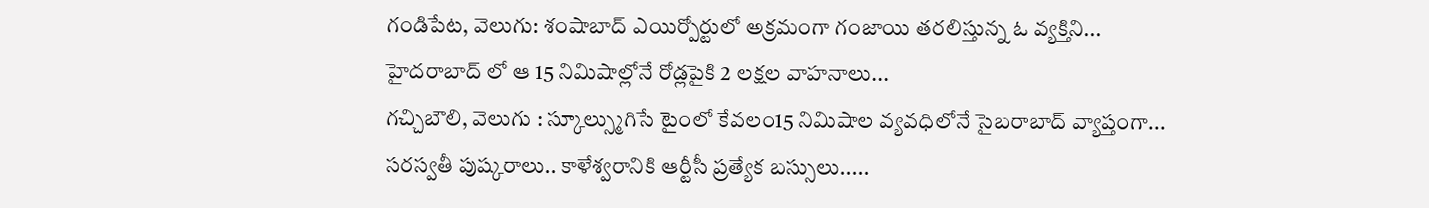గండిపేట, వెలుగు: శంషాబాద్ ఎయిర్పోర్టులో అక్రమంగా గంజాయి తరలిస్తున్న ఓ వ్యక్తిని...
హైదరాబాద్ లో ఆ 15 నిమిషాల్లోనే రోడ్లపైకి 2 లక్షల వాహనాలు...
గచ్చిబౌలి, వెలుగు : స్కూల్స్ముగిసే టైంలో కేవలం15 నిమిషాల వ్యవధిలోనే సైబరాబాద్ వ్యాప్తంగా...
సరస్వతీ పుష్కరాలు.. కాళేశ్వరానికి ఆర్టీసీ ప్రత్యేక బస్సులు.....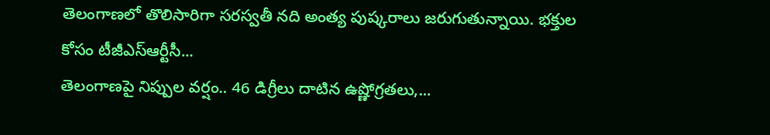తెలంగాణలో తొలిసారిగా సరస్వతీ నది అంత్య పుష్కరాలు జరుగుతున్నాయి. భక్తుల కోసం టీజీఎస్ఆర్టీసీ...
తెలంగాణపై నిప్పుల వర్షం.. 46 డిగ్రీలు దాటిన ఉష్ణోగ్రతలు,...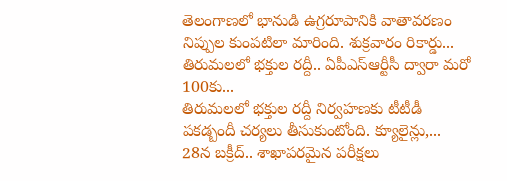తెలంగాణలో భానుడి ఉగ్రరూపానికి వాతావరణం నిప్పుల కుంపటిలా మారింది. శుక్రవారం రికార్డు...
తిరుమలలో భక్తుల రద్దీ.. ఏపీఎస్ఆర్టీసీ ద్వారా మరో 100కు...
తిరుమలలో భక్తుల రద్దీ నిర్వహణకు టీటీడీ పకడ్బందీ చర్యలు తీసుకుంటోంది. క్యూలైన్లు,...
28న బక్రీద్.. శాఖాపరమైన పరీక్షలు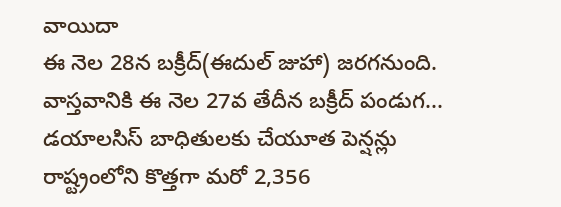వాయిదా
ఈ నెల 28న బక్రీద్(ఈదుల్ జుహా) జరగనుంది. వాస్తవానికి ఈ నెల 27వ తేదీన బక్రీద్ పండుగ...
డయాలసిస్ బాధితులకు చేయూత పెన్షన్లు
రాష్ట్రంలోని కొత్తగా మరో 2,356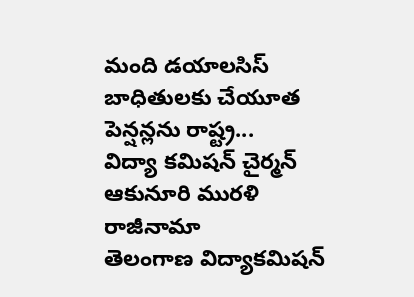మంది డయాలసిస్ బాధితులకు చేయూత పెన్షన్లను రాష్ట్ర...
విద్యా కమిషన్ చైర్మన్ ఆకునూరి మురళి రాజీనామా
తెలంగాణ విద్యాకమిషన్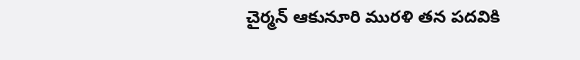చైర్మన్ ఆకునూరి మురళి తన పదవికి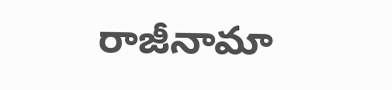రాజీనామా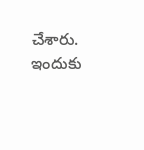చేశారు. ఇందుకు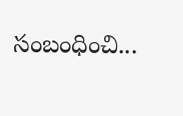సంబంధించి...